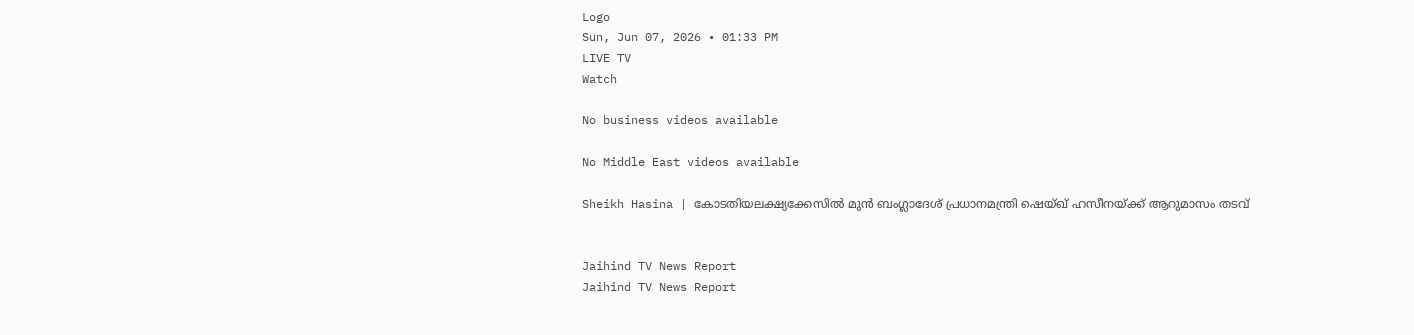Logo
Sun, Jun 07, 2026 • 01:33 PM
LIVE TV
Watch

No business videos available

No Middle East videos available

Sheikh Hasina | കോടതിയലക്ഷ്യക്കേസില്‍ മുന്‍ ബംഗ്ലാദേശ് പ്രധാനമന്ത്രി ഷെയ്ഖ് ഹസീനയ്ക്ക് ആറുമാസം തടവ്


Jaihind TV News Report
Jaihind TV News Report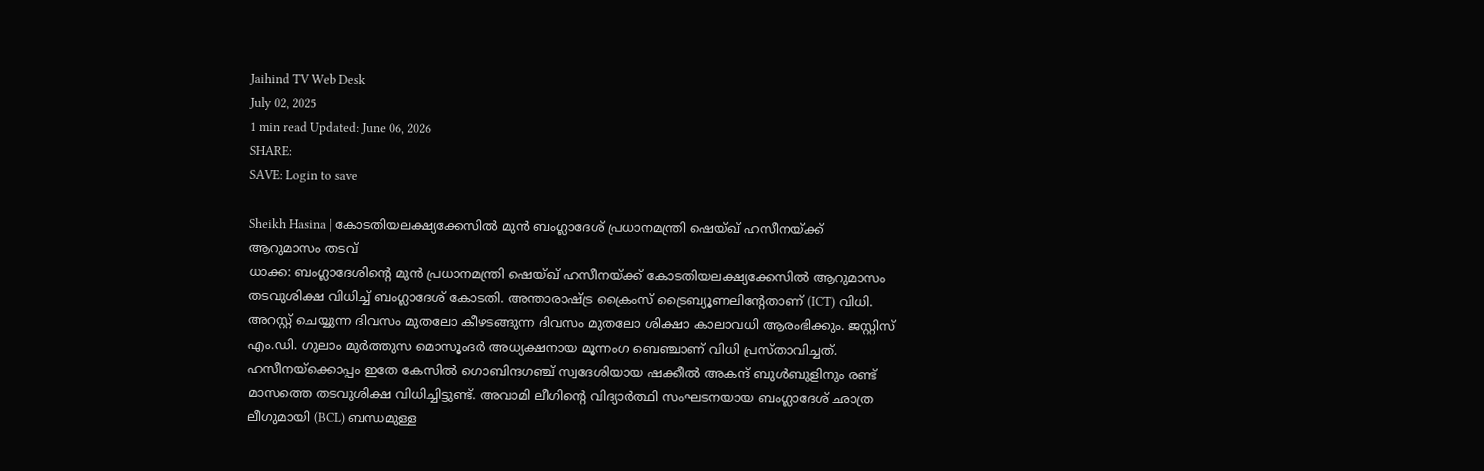Jaihind TV Web Desk
July 02, 2025
1 min read Updated: June 06, 2026
SHARE:
SAVE: Login to save

Sheikh Hasina | കോടതിയലക്ഷ്യക്കേസില്‍ മുന്‍ ബംഗ്ലാദേശ് പ്രധാനമന്ത്രി ഷെയ്ഖ് ഹസീനയ്ക്ക് ആറുമാസം തടവ്
ധാക്ക: ബംഗ്ലാദേശിന്റെ മുന്‍ പ്രധാനമന്ത്രി ഷെയ്ഖ് ഹസീനയ്ക്ക് കോടതിയലക്ഷ്യക്കേസില്‍ ആറുമാസം തടവുശിക്ഷ വിധിച്ച് ബംഗ്ലാദേശ് കോടതി. അന്താരാഷ്ട്ര ക്രൈംസ് ട്രൈബ്യൂണലിന്റേതാണ് (ICT) വിധി. അറസ്റ്റ് ചെയ്യുന്ന ദിവസം മുതലോ കീഴടങ്ങുന്ന ദിവസം മുതലോ ശിക്ഷാ കാലാവധി ആരംഭിക്കും. ജസ്റ്റിസ് എം.ഡി. ഗുലാം മുര്‍ത്തുസ മൊസൂംദര്‍ അധ്യക്ഷനായ മൂന്നംഗ ബെഞ്ചാണ് വിധി പ്രസ്താവിച്ചത്. ഹസീനയ്ക്കൊപ്പം ഇതേ കേസില്‍ ഗൊബിന്ദഗഞ്ച് സ്വദേശിയായ ഷക്കീല്‍ അകന്ദ് ബുള്‍ബുളിനും രണ്ട് മാസത്തെ തടവുശിക്ഷ വിധിച്ചിട്ടുണ്ട്. അവാമി ലീഗിന്റെ വിദ്യാര്‍ത്ഥി സംഘടനയായ ബംഗ്ലാദേശ് ഛാത്ര ലീഗുമായി (BCL) ബന്ധമുള്ള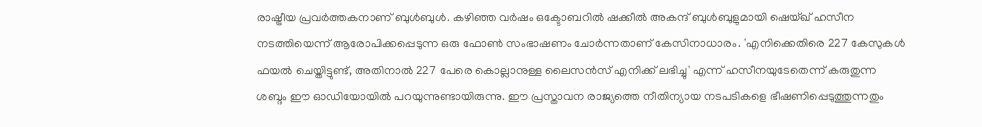രാഷ്ട്രീയ പ്രവര്‍ത്തകനാണ് ബുള്‍ബുള്‍. കഴിഞ്ഞ വര്‍ഷം ഒക്ടോബറില്‍ ഷക്കീല്‍ അകന്ദ് ബുള്‍ബുളുമായി ഷെയ്ഖ് ഹസീന നടത്തിയെന്ന് ആരോപിക്കപ്പെടുന്ന ഒരു ഫോണ്‍ സംഭാഷണം ചോര്‍ന്നതാണ് കേസിനാധാരം. 'എനിക്കെതിരെ 227 കേസുകള്‍ ഫയല്‍ ചെയ്തിട്ടുണ്ട്, അതിനാല്‍ 227 പേരെ കൊല്ലാനുള്ള ലൈസന്‍സ് എനിക്ക് ലഭിച്ചു' എന്ന് ഹസീനയുടേതെന്ന് കരുതുന്ന ശബ്ദം ഈ ഓഡിയോയില്‍ പറയുന്നുണ്ടായിരുന്നു. ഈ പ്രസ്താവന രാജ്യത്തെ നീതിന്യായ നടപടികളെ ഭീഷണിപ്പെടുത്തുന്നതും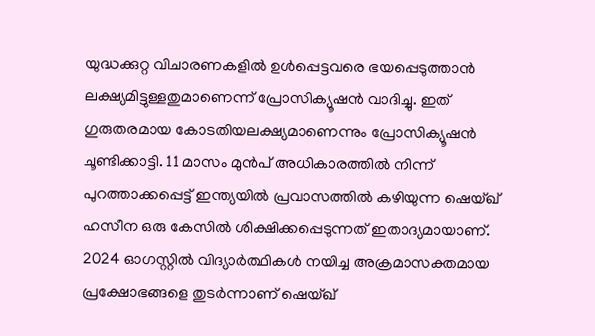യുദ്ധക്കുറ്റ വിചാരണകളില്‍ ഉള്‍പ്പെട്ടവരെ ഭയപ്പെടുത്താന്‍ ലക്ഷ്യമിട്ടുള്ളതുമാണെന്ന് പ്രോസിക്യൂഷന്‍ വാദിച്ചു. ഇത് ഗുരുതരമായ കോടതിയലക്ഷ്യമാണെന്നും പ്രോസിക്യൂഷന്‍ ചൂണ്ടിക്കാട്ടി. 11 മാസം മുന്‍പ് അധികാരത്തില്‍ നിന്ന് പുറത്താക്കപ്പെട്ട് ഇന്ത്യയില്‍ പ്രവാസത്തില്‍ കഴിയുന്ന ഷെയ്ഖ് ഹസീന ഒരു കേസില്‍ ശിക്ഷിക്കപ്പെടുന്നത് ഇതാദ്യമായാണ്. 2024 ഓഗസ്റ്റില്‍ വിദ്യാര്‍ത്ഥികള്‍ നയിച്ച അക്രമാസക്തമായ പ്രക്ഷോഭങ്ങളെ തുടര്‍ന്നാണ് ഷെയ്ഖ്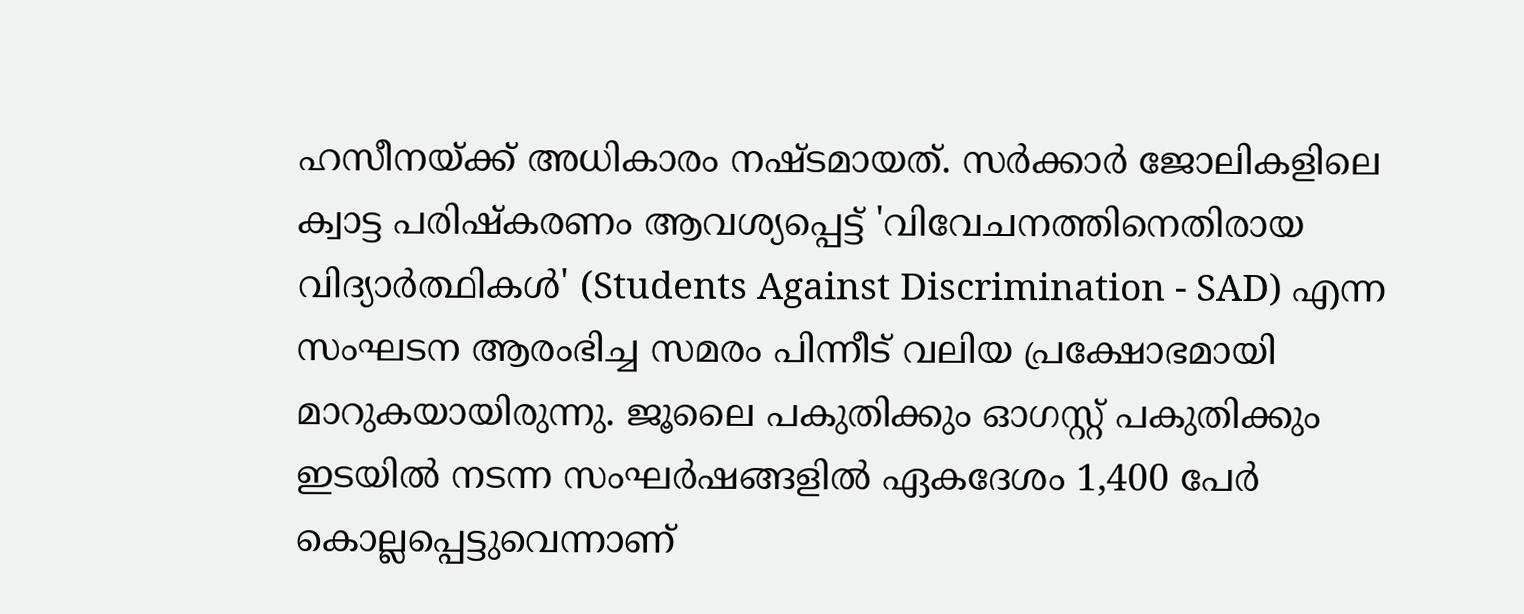ഹസീനയ്ക്ക് അധികാരം നഷ്ടമായത്. സര്‍ക്കാര്‍ ജോലികളിലെ ക്വാട്ട പരിഷ്‌കരണം ആവശ്യപ്പെട്ട് 'വിവേചനത്തിനെതിരായ വിദ്യാര്‍ത്ഥികള്‍' (Students Against Discrimination - SAD) എന്ന സംഘടന ആരംഭിച്ച സമരം പിന്നീട് വലിയ പ്രക്ഷോഭമായി മാറുകയായിരുന്നു. ജൂലൈ പകുതിക്കും ഓഗസ്റ്റ് പകുതിക്കും ഇടയില്‍ നടന്ന സംഘര്‍ഷങ്ങളില്‍ ഏകദേശം 1,400 പേര്‍ കൊല്ലപ്പെട്ടുവെന്നാണ്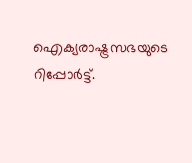ഐക്യരാഷ്ട്രസഭയുടെ റിപ്പോര്‍ട്ട്.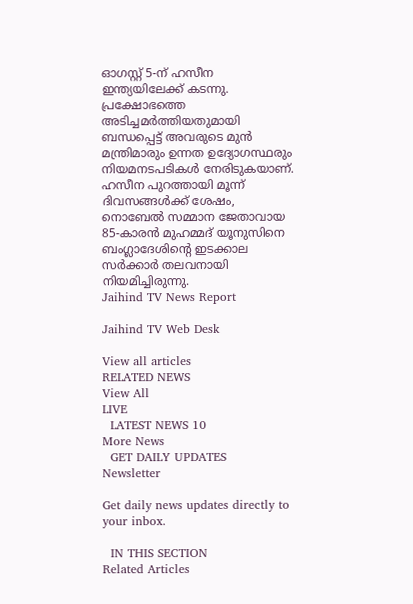ഓഗസ്റ്റ് 5-ന് ഹസീന ഇന്ത്യയിലേക്ക് കടന്നു. പ്രക്ഷോഭത്തെ അടിച്ചമര്‍ത്തിയതുമായി ബന്ധപ്പെട്ട് അവരുടെ മുന്‍ മന്ത്രിമാരും ഉന്നത ഉദ്യോഗസ്ഥരും നിയമനടപടികള്‍ നേരിടുകയാണ്. ഹസീന പുറത്തായി മൂന്ന് ദിവസങ്ങള്‍ക്ക് ശേഷം, നൊബേല്‍ സമ്മാന ജേതാവായ 85-കാരന്‍ മുഹമ്മദ് യൂനുസിനെ ബംഗ്ലാദേശിന്റെ ഇടക്കാല സര്‍ക്കാര്‍ തലവനായി നിയമിച്ചിരുന്നു.
Jaihind TV News Report

Jaihind TV Web Desk

View all articles
RELATED NEWS
View All
LIVE
  LATEST NEWS 10
More News
  GET DAILY UPDATES
Newsletter

Get daily news updates directly to your inbox.

  IN THIS SECTION
Related Articles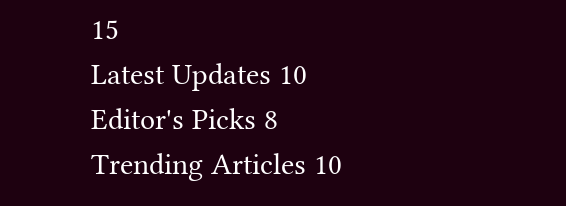15
Latest Updates 10
Editor's Picks 8
Trending Articles 10